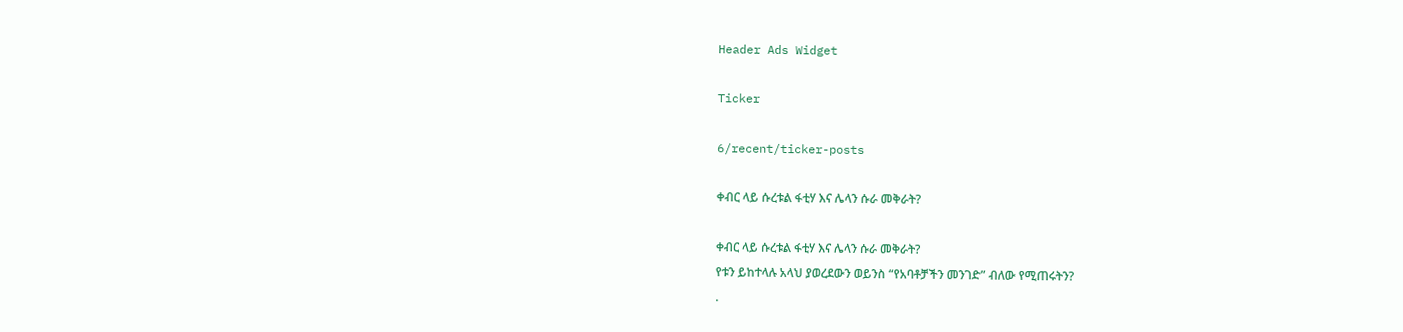Header Ads Widget

Ticker

6/recent/ticker-posts

ቀብር ላይ ሱረቱል ፋቲሃ እና ሌላን ሱራ መቅራት?

ቀብር ላይ ሱረቱል ፋቲሃ እና ሌላን ሱራ መቅራት?
የቱን ይከተላሉ አላህ ያወረደውን ወይንስ “የአባቶቻችን መንገድ” ብለው የሚጠሩትን?
.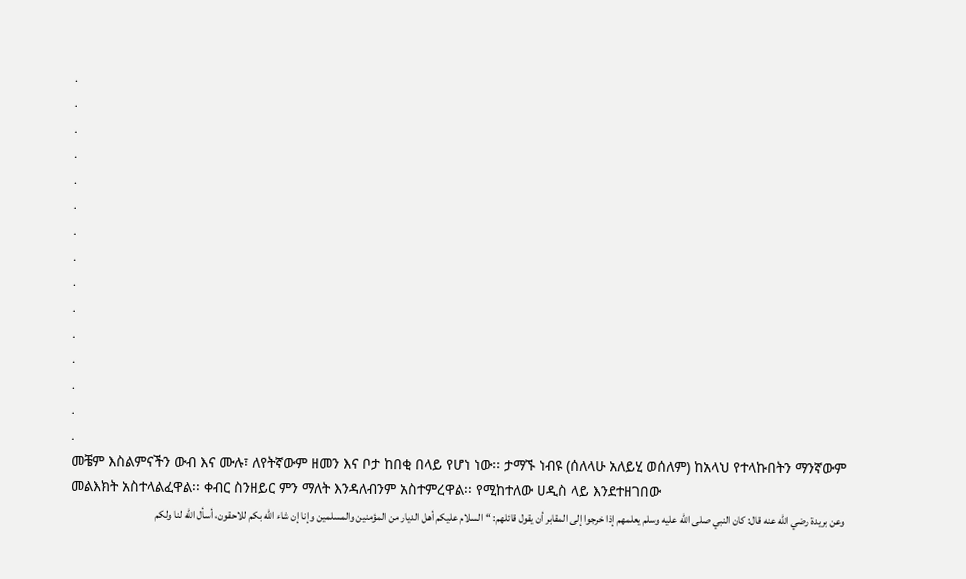.
.
.
.
.
.
.
.
.
.
.
.
.
.
.
መቼም እስልምናችን ውብ እና ሙሉ፣ ለየትኛውም ዘመን እና ቦታ ከበቂ በላይ የሆነ ነው፡፡ ታማኙ ነብዩ (ሰለላሁ አለይሂ ወሰለም) ከአላህ የተላኩበትን ማንኛውም መልእክት አስተላልፈዋል፡፡ ቀብር ስንዘይር ምን ማለት እንዳለብንም አስተምረዋል፡፡ የሚከተለው ሀዲስ ላይ እንደተዘገበው
وعن بريدة رضي الله عنه قال: كان النبي صلى الله عليه وسلم يعلمهم إذا خرجوا إلى المقابر أن يقول قائلهم: “السلام عليكم أهل الديار من المؤمنين والمسلمين وإنا إن شاء الله بكم للاحقون، أسأل الله لنا ولكم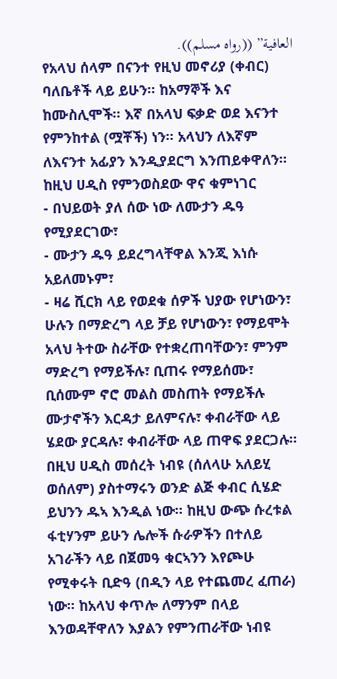العافية” ((رواه مسلم)).
የአላህ ሰላም በናንተ የዚህ መኖሪያ (ቀብር) ባለቤቶች ላይ ይሁን፡፡ ከአማኞች እና ከሙስሊሞች፡፡ እኛ በአላህ ፍቃድ ወደ እናንተ የምንከተል (ሟቾች) ነን፡፡ አላህን ለእኛም ለእናንተ አፊያን እንዲያደርግ እንጠይቀዋለን፡፡
ከዚህ ሀዲስ የምንወስደው ዋና ቁምነገር
- በህይወት ያለ ሰው ነው ለሙታን ዱዓ የሚያደርገው፣
- ሙታን ዱዓ ይደረግላቸዋል እንጂ እነሱ አይለመኑም፣
- ዛሬ ሺርክ ላይ የወደቁ ሰዎች ህያው የሆነውን፣ ሁሉን በማድረግ ላይ ቻይ የሆነውን፣ የማይሞት አላህ ትተው ስራቸው የተቋረጠባቸውን፣ ምንም ማድረግ የማይችሉ፣ ቢጠሩ የማይሰሙ፣ ቢሰሙም ኖሮ መልስ መስጠት የማይችሉ ሙታኖችን እርዳታ ይለምናሉ፣ ቀብራቸው ላይ ሄደው ያርዳሉ፣ ቀብራቸው ላይ ጠዋፍ ያደርጋሉ፡፡
በዚህ ሀዲስ መሰረት ነብዩ (ሰለላሁ አለይሂ ወሰለም) ያስተማሩን ወንድ ልጅ ቀብር ሲሄድ ይህንን ዱኣ እንዲል ነው፡፡ ከዚህ ውጭ ሱረቱል ፋቲሃንም ይሁን ሌሎች ሱራዎችን በተለይ አገራችን ላይ በጀመዓ ቁርኣንን እየጮሁ የሚቀሩት ቢድዓ (በዲን ላይ የተጨመረ ፈጠራ) ነው፡፡ ከአላህ ቀጥሎ ለማንም በላይ እንወዳቸዋለን እያልን የምንጠራቸው ነብዩ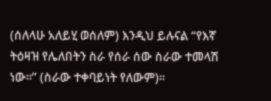(ሰለላሁ አለይሂ ወሰለም) እንዲህ ይሉናል “የእኛ ትዕዛዝ የሌለበትን ስራ የሰራ ሰው ስራው ተመላሽ ነው፡፡” (ስራው ተቀባይነት የለውም)፡፡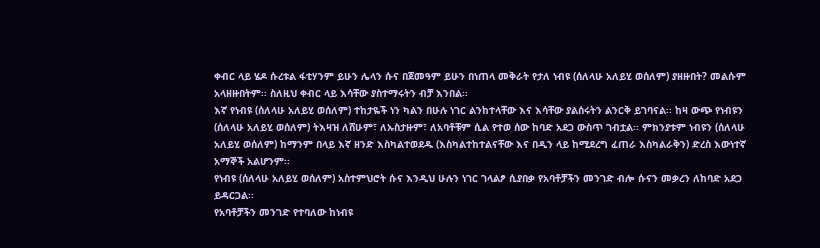ቀብር ላይ ሄዶ ሱረቱል ፋቲሃንም ይሁን ሌላን ሱና በጀመዓም ይሁን በነጠላ መቅራት የታለ ነብዩ (ሰለላሁ አለይሂ ወሰለም) ያዘዙበት? መልሱም አላዘዙበትም፡፡ ስለዚህ ቀብር ላይ እሳቸው ያስተማሩትን ብቻ እንበል፡፡
እኛ የነብዩ (ሰለላሁ አለይሂ ወሰለም) ተከታዬች ነን ካልን በሁሉ ነገር ልንከተላቸው እና እሳቸው ያልሰሩትን ልንርቅ ይገባናል፡፡ ከዛ ውጭ የነብዩን (ሰለላሁ አለይሂ ወሰለም) ትእዛዝ ለሸሁም፣ ለኡስታዙም፣ ለአባቶቹም ሲል የተወ ሰው ከባድ አደጋ ውስጥ ገብቷል፡፡ ምክንያቱም ነብዩን (ሰለላሁ አለይሂ ወሰለም) ከማንም በላይ እኛ ዘንድ እስካልተወደዱ (እስካልተከተልናቸው እና በዲን ላይ ከሚደረግ ፈጠራ እስካልራቅን) ድረስ እውነተኛ አማኞች አልሆንም፡፡
የነብዩ (ሰለላሁ አለይሂ ወሰለም) አስተምህሮት ሱና እንዲህ ሁሉን ነገር ገላልፆ ሲያበቃ የአባቶቻችን መንገድ ብሎ ሱናን መቃረን ለከባድ አደጋ ይዳርጋል፡፡
የአባቶቻችን መንገድ የተባለው ከነብዩ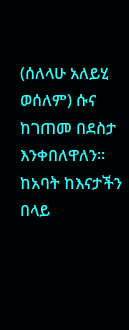(ሰለላሁ አለይሂ ወሰለም) ሱና ከገጠመ በደስታ እንቀበለዋለን፡፡ ከአባት ከእናታችን በላይ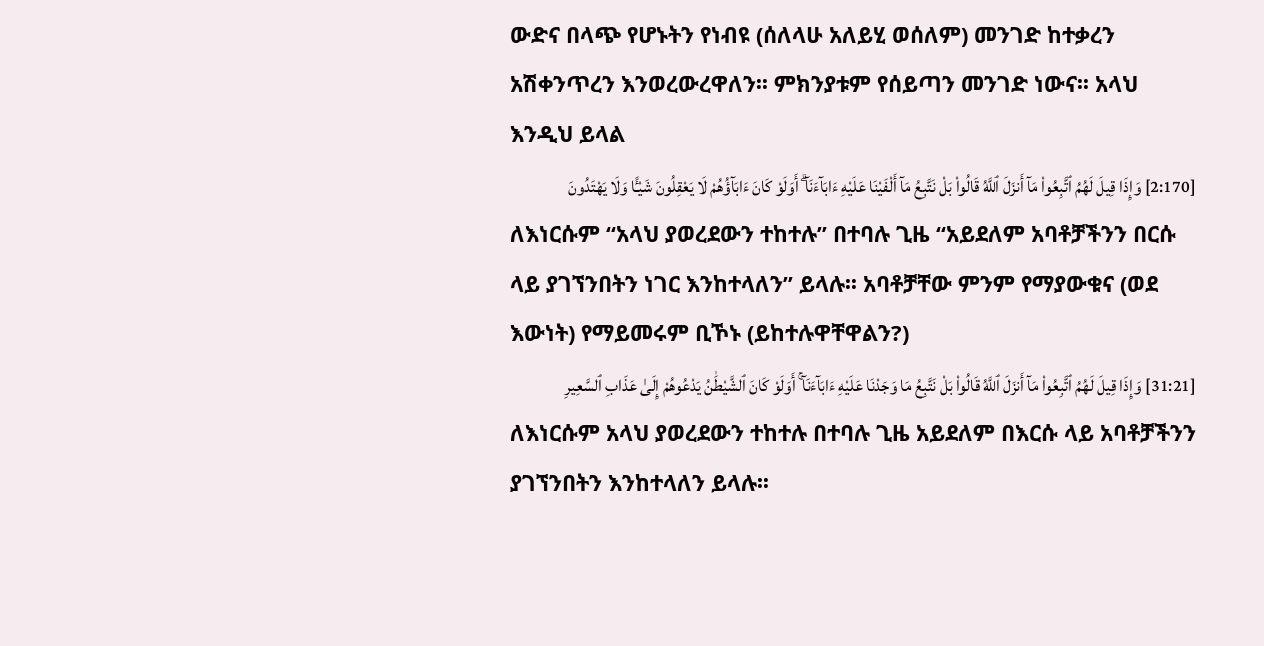ውድና በላጭ የሆኑትን የነብዩ (ሰለላሁ አለይሂ ወሰለም) መንገድ ከተቃረን አሽቀንጥረን እንወረውረዋለን፡፡ ምክንያቱም የሰይጣን መንገድ ነውና፡፡ አላህ እንዲህ ይላል
[2:170] وَإِذَا قِيلَ لَهُمُ ٱتَّبِعُوا۟ مَآ أَنزَلَ ٱللَّهُ قَالُوا۟ بَلْ نَتَّبِعُ مَآ أَلْفَيْنَا عَلَيْهِ ءَابَآءَنَآ ۗ أَوَلَوْ كَانَ ءَابَآؤُهُمْ لَا يَعْقِلُونَ شَيْـًٔا وَلَا يَهْتَدُونَ
ለእነርሱም “አላህ ያወረደውን ተከተሉ” በተባሉ ጊዜ “አይደለም አባቶቻችንን በርሱ ላይ ያገኘንበትን ነገር እንከተላለን” ይላሉ፡፡ አባቶቻቸው ምንም የማያውቁና (ወደ እውነት) የማይመሩም ቢኾኑ (ይከተሉዋቸዋልን?)
[31:21] وَإِذَا قِيلَ لَهُمُ ٱتَّبِعُوا۟ مَآ أَنزَلَ ٱللَّهُ قَالُوا۟ بَلْ نَتَّبِعُ مَا وَجَدْنَا عَلَيْهِ ءَابَآءَنَآ ۚ أَوَلَوْ كَانَ ٱلشَّيْطَٰنُ يَدْعُوهُمْ إِلَىٰ عَذَابِ ٱلسَّعِيرِ
ለእነርሱም አላህ ያወረደውን ተከተሉ በተባሉ ጊዜ አይደለም በእርሱ ላይ አባቶቻችንን ያገኘንበትን እንከተላለን ይላሉ፡፡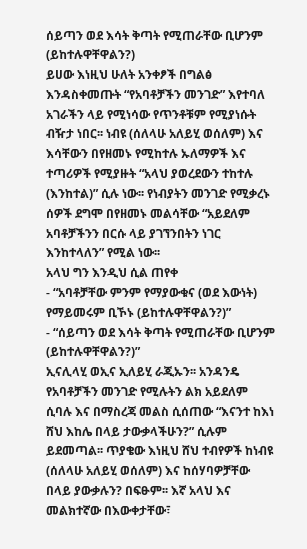ሰይጣን ወደ እሳት ቅጣት የሚጠራቸው ቢሆንም (ይከተሉዋቸዋልን?)
ይሀው እነዚህ ሁለት አንቀፆች በግልፅ እንዳስቀመጡት “የአባቶቻችን መንገድ” እየተባለ አገራችን ላይ የሚነሳው የጥንቶቹም የሚያነሱት ብዥታ ነበር፡፡ ነብዩ (ሰለላሁ አለይሂ ወሰለም) እና እሳቸውን በየዘመኑ የሚከተሉ ኡለማዎች እና ተጣሪዎች የሚያዙት “አላህ ያወረደውን ተከተሉ (እንከተል)” ሲሉ ነው፡፡ የነብያትን መንገድ የሚቃረኑ ሰዎች ደግሞ በየዘመኑ መልሳቸው “አይደለም አባቶቻችንን በርሱ ላይ ያገኘንበትን ነገር እንከተላለን” የሚል ነው፡፡
አላህ ግን እንዲህ ሲል ጠየቀ
- “አባቶቻቸው ምንም የማያውቁና (ወደ እውነት) የማይመሩም ቢኾኑ (ይከተሉዋቸዋልን?)”
- “ሰይጣን ወደ እሳት ቅጣት የሚጠራቸው ቢሆንም (ይከተሉዋቸዋልን?)”
ኢናሊላሂ ወኢና ኢለይሂ ራጂኡን፡፡ አንዳንዴ የአባቶቻችን መንገድ የሚሉትን ልክ አይደለም ሲባሉ እና በማስረጃ መልስ ሲሰጠው “እናንተ ከእነ ሸህ እከሌ በላይ ታውቃላችሁን?” ሲሉም ይደመጣል፡፡ ጥያቄው እነዚህ ሸህ ተብየዎች ከነብዩ (ሰለላሁ አለይሂ ወሰለም) እና ከሰሃባዎቻቸው በላይ ያውቃሉን? በፍፁም፡፡ እኛ አላህ እና መልክተኛው በእውቀታቸው፣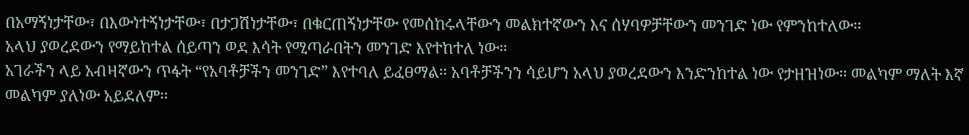በአማኝነታቸው፣ በእውነተኝነታቸው፣ በታጋሽነታቸው፣ በቁርጠኝነታቸው የመሰከሩላቸውን መልክተኛውን እና ሰሃባዎቻቸውን መንገድ ነው የምንከተለው፡፡
አላህ ያወረደውን የማይከተል ሰይጣን ወደ እሳት የሚጣራበትን መንገድ እየተከተለ ነው፡፡
አገራችን ላይ አብዛኛውን ጥፋት “የአባቶቻችን መንገድ” እየተባለ ይፈፀማል፡፡ አባቶቻችንን ሳይሆን አላህ ያወረደውን እንድንከተል ነው የታዘዝነው፡፡ መልካም ማለት እኛ መልካም ያለነው አይደለም፡፡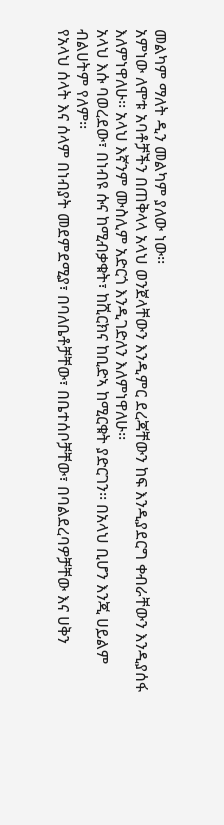መልካም ማለት ዲን መልካም ያለው ነው፡፡
አምነው ለሞቱ አባቶቻችን በጠቅላላ አላህ ወንጀላቸውን እንዲምር ደረጃቸውን ከፍ እንዲያደርግ ቀብራቸውን እንዲያሰፋ እለምነዋለሁ፡፡ አላህ እኛንም ሙስሊም አድርጎ እንዲገድለን እለምነዋለሁ፡፡
አላህ እሱ ባወረደው፣ በነብዩ ሱና ከሚብቃቁት፣ ከሺርክና ከቢድኣ ከሚርቁት ያድርገን፡፡ በአላህ ቢሆን እንጂ ሀይልም ብልሀትም የለም፡፡
የአላህ ሰላት እና ሰላም በነብያት መደምደሚያ፣ በባለቤቶቻቸው፣ በቤተሰቦቻቸው፣ በባልደረባዎቻቸው እና ሀቅን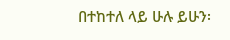በተከተለ ላይ ሁሉ ይሁን፡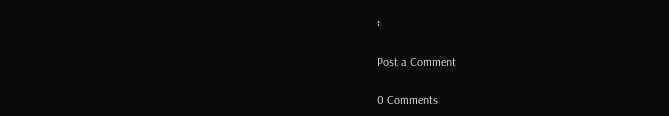፡

Post a Comment

0 Comments